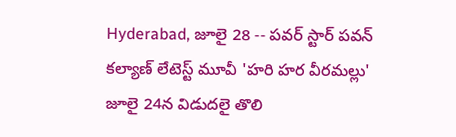Hyderabad, జూలై 28 -- పవర్ స్టార్ పవన్ కల్యాణ్ లేటెస్ట్ మూవీ 'హరి హర వీరమల్లు' జూలై 24న విడుదలై తొలి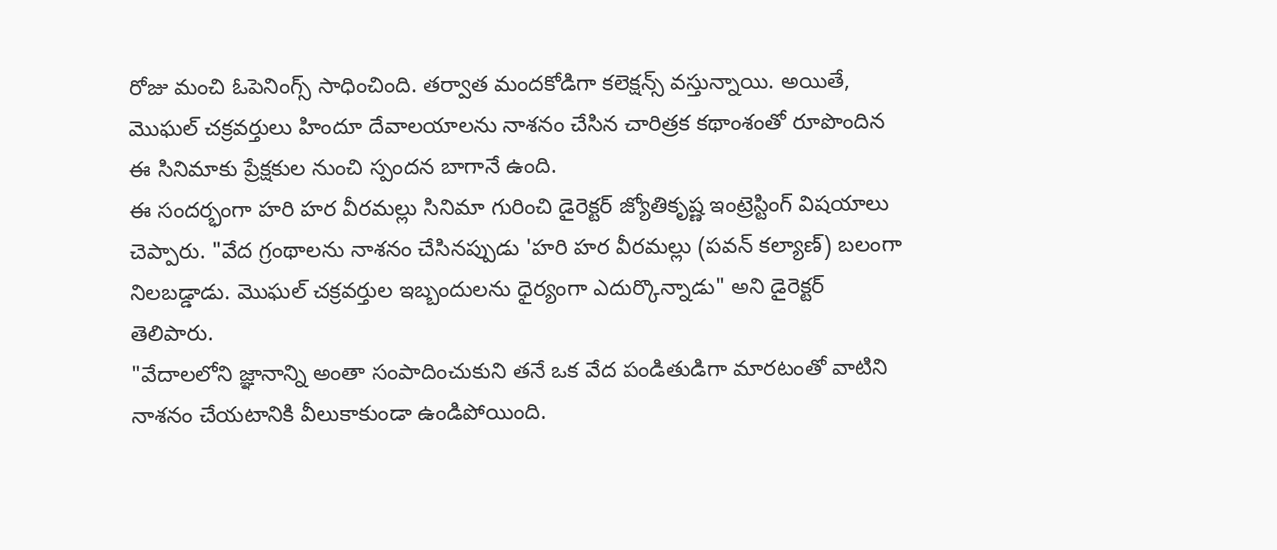రోజు మంచి ఓపెనింగ్స్ సాధించింది. తర్వాత మందకోడిగా కలెక్షన్స్ వస్తున్నాయి. అయితే, మొఘల్ చక్రవర్తులు హిందూ దేవాలయాలను నాశనం చేసిన చారిత్రక కథాంశంతో రూపొందిన ఈ సినిమాకు ప్రేక్షకుల నుంచి స్పందన బాగానే ఉంది.
ఈ సందర్భంగా హరి హర వీరమల్లు సినిమా గురించి డైరెక్టర్ జ్యోతికృష్ణ ఇంట్రెస్టింగ్ విషయాలు చెప్పారు. "వేద గ్రంథాలను నాశనం చేసినప్పుడు 'హరి హర వీరమల్లు (పవన్ కల్యాణ్) బలంగా నిలబడ్డాడు. మొఘల్ చక్రవర్తుల ఇబ్బందులను ధైర్యంగా ఎదుర్కొన్నాడు" అని డైరెక్టర్ తెలిపారు.
"వేదాలలోని జ్ఞానాన్ని అంతా సంపాదించుకుని తనే ఒక వేద పండితుడిగా మారటంతో వాటిని నాశనం చేయటానికి వీలుకాకుండా ఉండిపోయింది.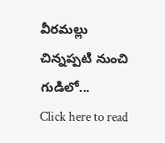వీరమల్లు చిన్నప్పటి నుంచి గుడిలో...
Click here to read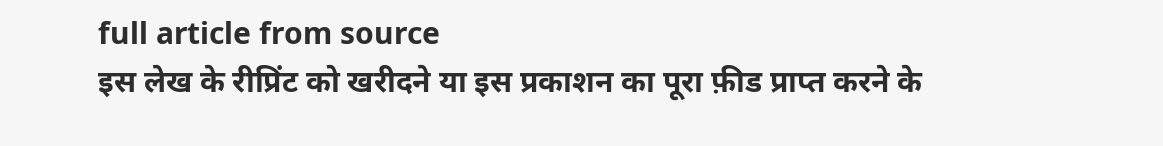full article from source
इस लेख के रीप्रिंट को खरीदने या इस प्रकाशन का पूरा फ़ीड प्राप्त करने के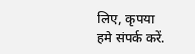लिए, कृपया
हमे संपर्क करें.